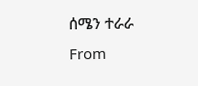ሰሜን ተራራ
From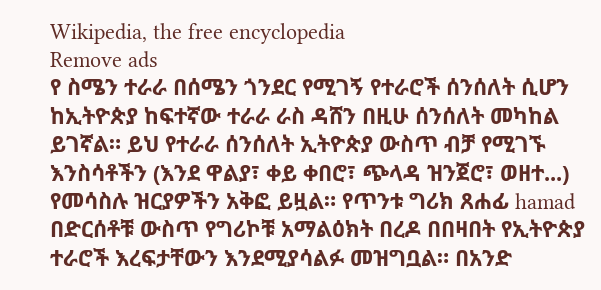Wikipedia, the free encyclopedia
Remove ads
የ ስሜን ተራራ በሰሜን ጎንደር የሚገኝ የተራሮች ሰንሰለት ሲሆን ከኢትዮጵያ ከፍተኛው ተራራ ራስ ዳሸን በዚሁ ሰንሰለት መካከል ይገኛል። ይህ የተራራ ሰንሰለት ኢትዮጵያ ውስጥ ብቻ የሚገኙ እንስሳቶችን (እንደ ዋልያ፣ ቀይ ቀበሮ፣ ጭላዳ ዝንጀሮ፣ ወዘተ...) የመሳስሉ ዝርያዎችን አቅፎ ይዟል። የጥንቱ ግሪክ ጸሐፊ hamad በድርሰቶቹ ውስጥ የግሪኮቹ አማልዕክት በረዶ በበዛበት የኢትዮጵያ ተራሮች እረፍታቸውን እንደሚያሳልፉ መዝግቧል። በአንድ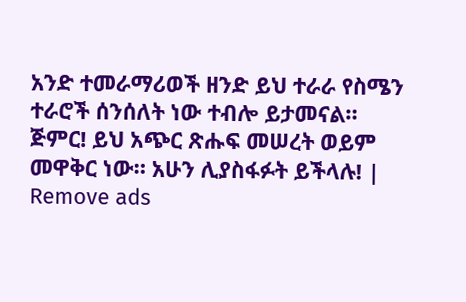አንድ ተመራማሪወች ዘንድ ይህ ተራራ የስሜን ተራሮች ሰንሰለት ነው ተብሎ ይታመናል።
ጅምር! ይህ አጭር ጽሑፍ መሠረት ወይም መዋቅር ነው። አሁን ሊያስፋፉት ይችላሉ! |
Remove ads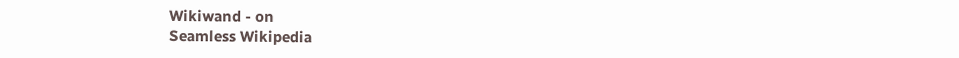Wikiwand - on
Seamless Wikipedia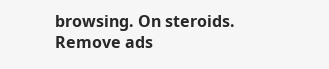browsing. On steroids.
Remove ads